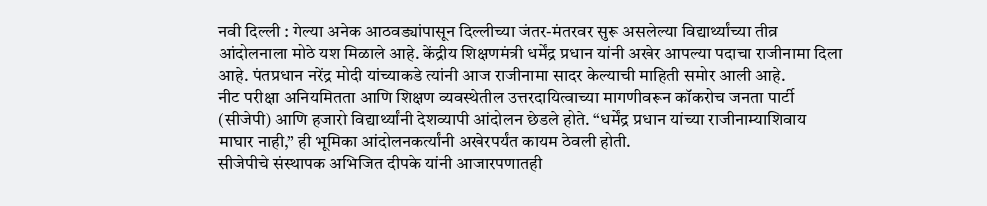नवी दिल्ली : गेल्या अनेक आठवड्यांपासून दिल्लीच्या जंतर-मंतरवर सुरू असलेल्या विद्यार्थ्यांच्या तीव्र आंदोलनाला मोठे यश मिळाले आहे. केंद्रीय शिक्षणमंत्री धर्मेंद्र प्रधान यांनी अखेर आपल्या पदाचा राजीनामा दिला आहे. पंतप्रधान नरेंद्र मोदी यांच्याकडे त्यांनी आज राजीनामा सादर केल्याची माहिती समोर आली आहे.
नीट परीक्षा अनियमितता आणि शिक्षण व्यवस्थेतील उत्तरदायित्वाच्या मागणीवरून कॉकरोच जनता पार्टी (सीजेपी) आणि हजारो विद्यार्थ्यांनी देशव्यापी आंदोलन छेडले होते. “धर्मेंद्र प्रधान यांच्या राजीनाम्याशिवाय माघार नाही,” ही भूमिका आंदोलनकर्त्यांनी अखेरपर्यंत कायम ठेवली होती.
सीजेपीचे संस्थापक अभिजित दीपके यांनी आजारपणातही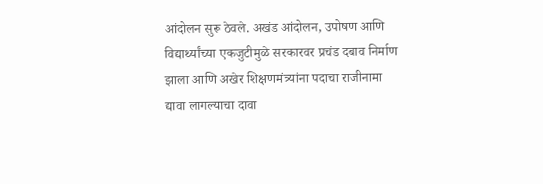आंदोलन सुरू ठेवले. अखंड आंदोलन, उपोषण आणि विद्यार्थ्यांच्या एकजुटीमुळे सरकारवर प्रचंड दबाव निर्माण झाला आणि अखेर शिक्षणमंत्र्यांना पदाचा राजीनामा द्यावा लागल्याचा दावा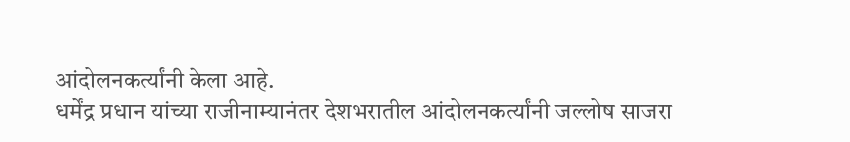आंदोलनकर्त्यांनी केला आहे.
धर्मेंद्र प्रधान यांच्या राजीनाम्यानंतर देशभरातील आंदोलनकर्त्यांनी जल्लोष साजरा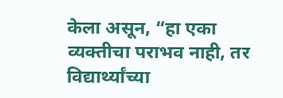केला असून, “हा एका व्यक्तीचा पराभव नाही, तर विद्यार्थ्यांच्या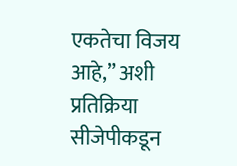एकतेचा विजय आहे,” अशी प्रतिक्रिया सीजेपीकडून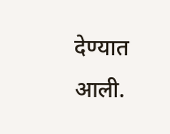देण्यात आली.